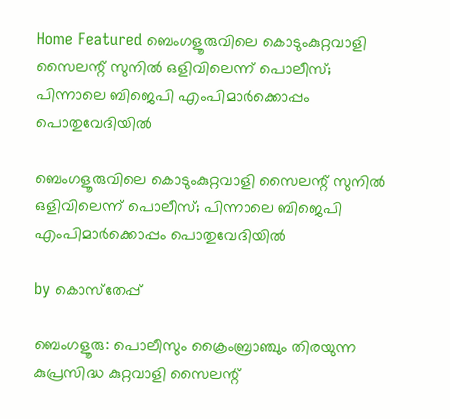Home Featured ബെംഗളൂരുവിലെ കൊടുംകുറ്റവാളി സൈലന്റ് സുനില്‍ ഒളിവിലെന്ന് പൊലീസ്; പിന്നാലെ ബിജെപി എംപിമാര്‍ക്കൊപ്പം പൊതുവേദിയില്‍

ബെംഗളൂരുവിലെ കൊടുംകുറ്റവാളി സൈലന്റ് സുനില്‍ ഒളിവിലെന്ന് പൊലീസ്; പിന്നാലെ ബിജെപി എംപിമാര്‍ക്കൊപ്പം പൊതുവേദിയില്‍

by കൊസ്‌തേപ്പ്

ബെംഗളൂരു: പൊലീസും ക്രൈംബ്രാഞ്ചും തിരയുന്ന കുപ്രസിദ്ധ കുറ്റവാളി സൈലന്റ്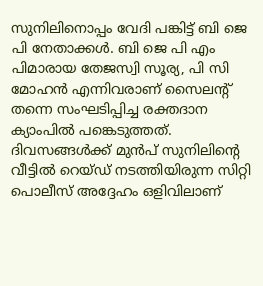സുനിലിനൊപ്പം വേദി പങ്കിട്ട് ബി ജെ പി നേതാക്കള്‍. ബി ജെ പി എം പിമാരായ തേജസ്വി സൂര്യ, പി സി മോഹന്‍ എന്നിവരാണ് സൈലന്റ് തന്നെ സംഘടിപ്പിച്ച രക്തദാന ക്യാംപില്‍ പങ്കെടുത്തത്. ദിവസങ്ങള്‍ക്ക് മുന്‍പ് സുനിലിന്റെ വീട്ടില്‍ റെയ്ഡ് നടത്തിയിരുന്ന സിറ്റി പൊലീസ് അദ്ദേഹം ഒളിവിലാണ്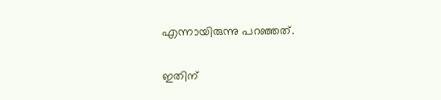എന്നായിരുന്നു പറഞ്ഞത്.

ഇതിന്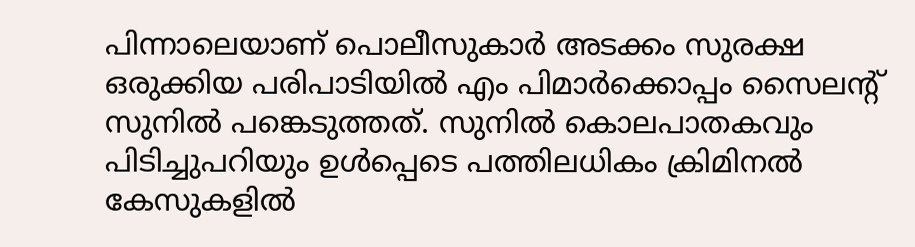പിന്നാലെയാണ് പൊലീസുകാര്‍ അടക്കം സുരക്ഷ ഒരുക്കിയ പരിപാടിയില്‍ എം പിമാര്‍ക്കൊപ്പം സൈലന്റ് സുനില്‍ പങ്കെടുത്തത്. സുനില്‍ കൊലപാതകവും പിടിച്ചുപറിയും ഉള്‍പ്പെടെ പത്തിലധികം ക്രിമിനല്‍ കേസുകളില്‍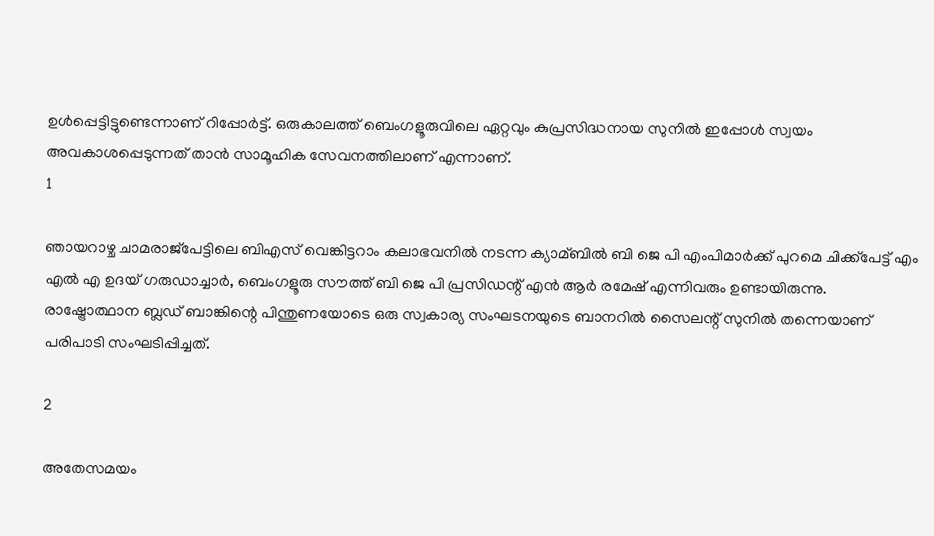ഉള്‍പ്പെട്ടിട്ടുണ്ടെന്നാണ് റിപ്പോര്‍ട്ട്. ഒരുകാലത്ത് ബെംഗളൂരുവിലെ ഏറ്റവും കുപ്രസിദ്ധനായ സുനില്‍ ഇപ്പോള്‍ സ്വയം അവകാശപ്പെടുന്നത് താന്‍ സാമൂഹിക സേവനത്തിലാണ് എന്നാണ്.
1

ഞായറാഴ്ച ചാമരാജ്‌പേട്ടിലെ ബിഎസ് വെങ്കിട്ടറാം കലാഭവനില്‍ നടന്ന ക്യാമ്ബില്‍ ബി ജെ പി എംപിമാര്‍ക്ക് പുറമെ ചിക്ക്‌പേട്ട് എം എല്‍ എ ഉദയ് ഗരുഡാച്ചാര്‍, ബെംഗളൂരു സൗത്ത് ബി ജെ പി പ്രസിഡന്റ് എന്‍ ആര്‍ രമേഷ് എന്നിവരും ഉണ്ടായിരുന്നു. രാഷ്ട്രോത്ഥാന ബ്ലഡ് ബാങ്കിന്റെ പിന്തുണയോടെ ഒരു സ്വകാര്യ സംഘടനയുടെ ബാനറില്‍ സൈലന്റ് സുനില്‍ തന്നെയാണ് പരിപാടി സംഘടിപ്പിച്ചത്.

2

അതേസമയം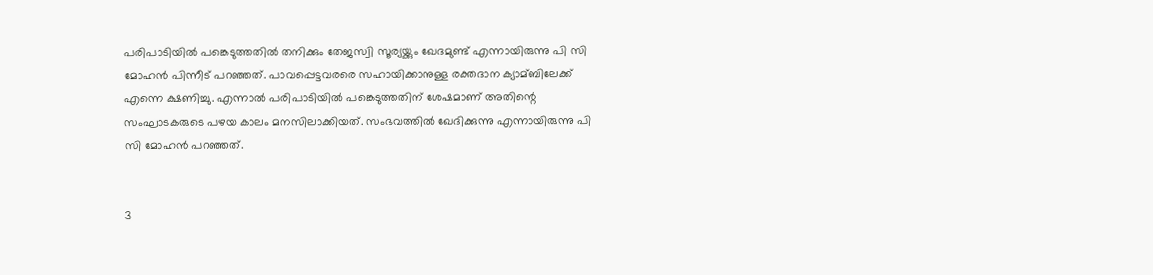പരിപാടിയില്‍ പങ്കെടുത്തതില്‍ തനിക്കും തേജസ്വി സൂര്യയ്ക്കും ഖേദമുണ്ട് എന്നായിരുന്നു പി സി മോഹന്‍ പിന്നീട് പറഞ്ഞത്. പാവപ്പെട്ടവരരെ സഹായിക്കാനുള്ള രക്തദാന ക്യാമ്ബിലേക്ക് എന്നെ ക്ഷണിച്ചു. എന്നാല്‍ പരിപാടിയില്‍ പങ്കെടുത്തതിന് ശേഷമാണ് അതിന്റെ സംഘാടകരുടെ പഴയ കാലം മനസിലാക്കിയത്. സംഭവത്തില്‍ ഖേദിക്കുന്നു എന്നായിരുന്നു പി സി മോഹന്‍ പറഞ്ഞത്.


3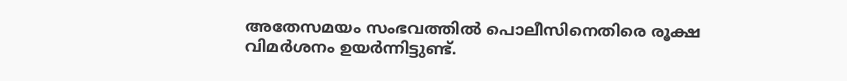അതേസമയം സംഭവത്തില്‍ പൊലീസിനെതിരെ രൂക്ഷ വിമര്‍ശനം ഉയര്‍ന്നിട്ടുണ്ട്.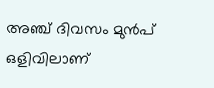അഞ്ച് ദിവസം മുന്‍പ് ഒളിവിലാണ്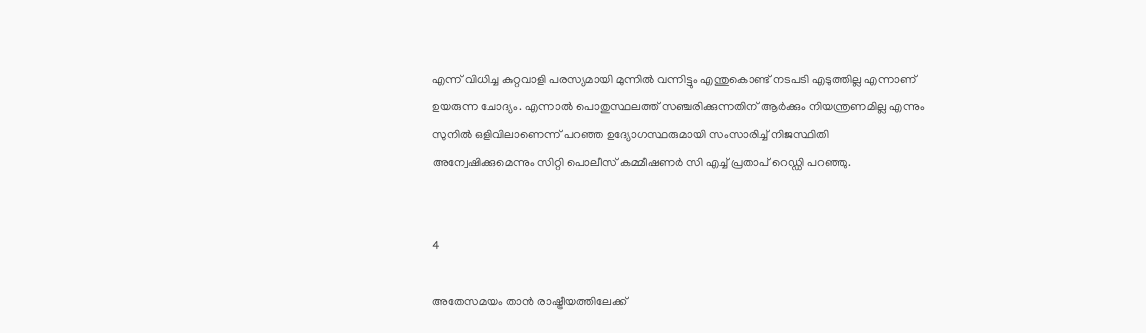എന്ന് വിധിച്ച കുറ്റവാളി പരസ്യമായി മുന്നില്‍ വന്നിട്ടും എന്തുകൊണ്ട് നടപടി എടുത്തില്ല എന്നാണ് ഉയരുന്ന ചോദ്യം. എന്നാല്‍ പൊതുസ്ഥലത്ത് സഞ്ചരിക്കുന്നതിന് ആര്‍ക്കും നിയന്ത്രണമില്ല എന്നും സുനില്‍ ഒളിവിലാണെന്ന് പറഞ്ഞ ഉദ്യോഗസ്ഥരുമായി സംസാരിച്ച്‌ നിജസ്ഥിതി അന്വേഷിക്കുമെന്നും സിറ്റി പൊലീസ് കമ്മീഷണര്‍ സി എച്ച്‌ പ്രതാപ് റെഡ്ഡി പറഞ്ഞു.


4

അതേസമയം താന്‍ രാഷ്ട്രീയത്തിലേക്ക്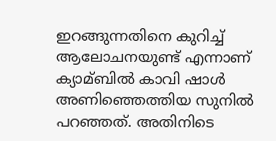ഇറങ്ങുന്നതിനെ കുറിച്ച്‌ ആലോചനയുണ്ട് എന്നാണ് ക്യാമ്ബില്‍ കാവി ഷാള്‍ അണിഞ്ഞെത്തിയ സുനില്‍ പറഞ്ഞത്. അതിനിടെ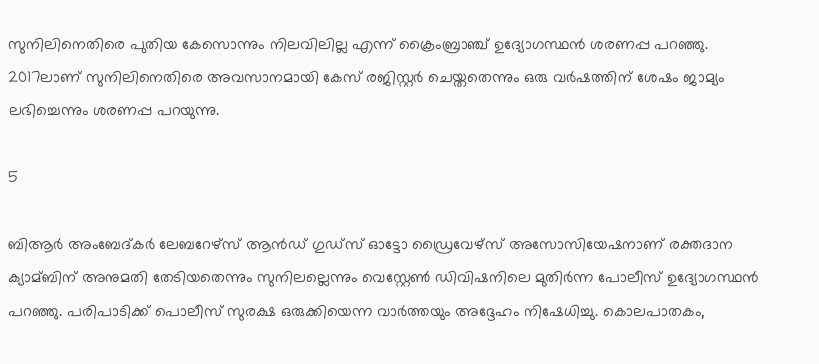സുനിലിനെതിരെ പുതിയ കേസൊന്നും നിലവിലില്ല എന്ന് ക്രൈംബ്രാഞ്ച് ഉദ്യോഗസ്ഥന്‍ ശരണപ്പ പറഞ്ഞു. 2017ലാണ് സുനിലിനെതിരെ അവസാനമായി കേസ് രജിസ്റ്റര്‍ ചെയ്തതെന്നും ഒരു വര്‍ഷത്തിന് ശേഷം ജാമ്യം ലഭിച്ചെന്നും ശരണപ്പ പറയുന്നു.

5

ബിആര്‍ അംബേദ്കര്‍ ലേബറേഴ്സ് ആന്‍ഡ് ഗുഡ്സ് ഓട്ടോ ഡ്രൈവേഴ്സ് അസോസിയേഷനാണ് രക്തദാന ക്യാമ്ബിന് അനുമതി തേടിയതെന്നും സുനിലല്ലെന്നും വെസ്റ്റേണ്‍ ഡിവിഷനിലെ മുതിര്‍ന്ന പോലീസ് ഉദ്യോഗസ്ഥന്‍ പറഞ്ഞു. പരിപാടിക്ക് പൊലീസ് സുരക്ഷ ഒരുക്കിയെന്ന വാര്‍ത്തയും അദ്ദേഹം നിഷേധിച്ചു. കൊലപാതകം,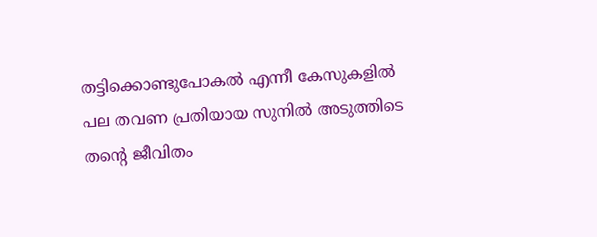തട്ടിക്കൊണ്ടുപോകല്‍ എന്നീ കേസുകളില്‍ പല തവണ പ്രതിയായ സുനില്‍ അടുത്തിടെ തന്റെ ജീവിതം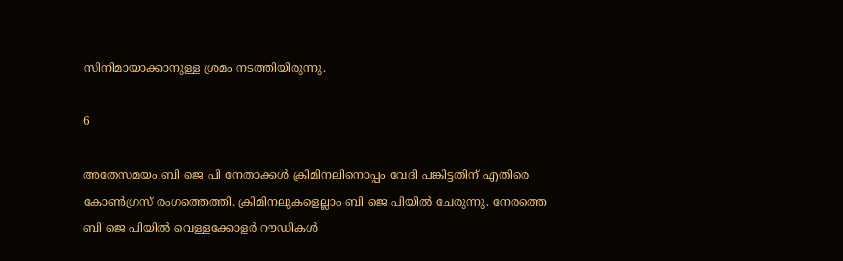സിനിമായാക്കാനുള്ള ശ്രമം നടത്തിയിരുന്നു.

6

അതേസമയം ബി ജെ പി നേതാക്കള്‍ ക്രിമിനലിനൊപ്പം വേദി പങ്കിട്ടതിന് എതിരെ കോണ്‍ഗ്രസ് രംഗത്തെത്തി. ക്രിമിനലുകളെല്ലാം ബി ജെ പിയില്‍ ചേരുന്നു. നേരത്തെ ബി ജെ പിയില്‍ വെള്ളക്കോളര്‍ റൗഡികള്‍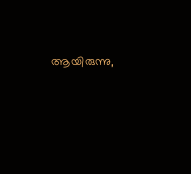ആയിരുന്നു,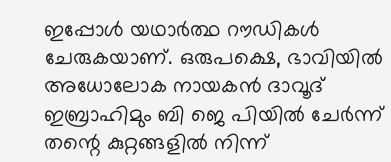ഇപ്പോള്‍ യഥാര്‍ത്ഥ റൗഡികള്‍ ചേരുകയാണ്. ഒരുപക്ഷെ, ഭാവിയില്‍ അധോലോക നായകന്‍ ദാവൂദ് ഇബ്രാഹിമും ബി ജെ പിയില്‍ ചേര്‍ന്ന് തന്റെ കുറ്റങ്ങളില്‍ നിന്ന്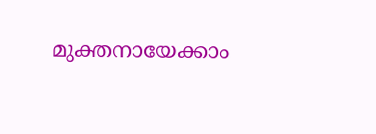മുക്തനായേക്കാം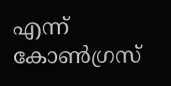എന്ന് കോണ്‍ഗ്രസ്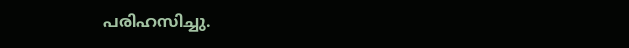പരിഹസിച്ചു.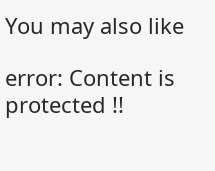You may also like

error: Content is protected !!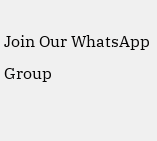Join Our WhatsApp Group